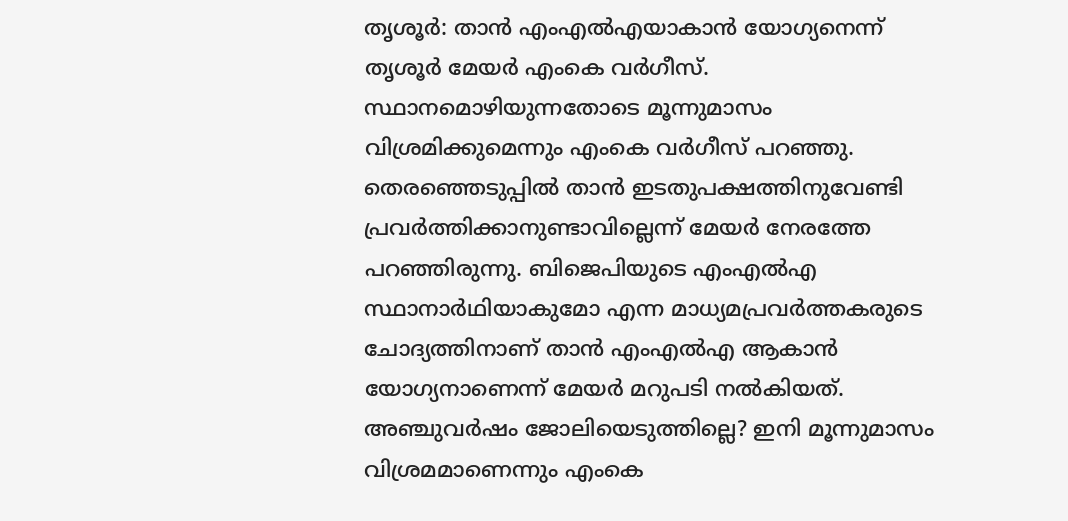തൃശൂര്‍: താന്‍ എംഎല്‍എയാകാന്‍ യോഗ്യനെന്ന് തൃശൂര്‍ മേയര്‍ എംകെ വര്‍ഗീസ്. സ്ഥാനമൊഴിയുന്നതോടെ മൂന്നുമാസം വിശ്രമിക്കുമെന്നും എംകെ വര്‍ഗീസ് പറഞ്ഞു. തെരഞ്ഞെടുപ്പില്‍ താന്‍ ഇടതുപക്ഷത്തിനുവേണ്ടി പ്രവര്‍ത്തിക്കാനുണ്ടാവില്ലെന്ന് മേയര്‍ നേരത്തേ പറഞ്ഞിരുന്നു. ബിജെപിയുടെ എംഎല്‍എ സ്ഥാനാര്‍ഥിയാകുമോ എന്ന മാധ്യമപ്രവര്‍ത്തകരുടെ ചോദ്യത്തിനാണ് താന്‍ എംഎല്‍എ ആകാന്‍ യോഗ്യനാണെന്ന് മേയര്‍ മറുപടി നല്‍കിയത്. അഞ്ചുവര്‍ഷം ജോലിയെടുത്തില്ലെ? ഇനി മൂന്നുമാസം വിശ്രമമാണെന്നും എംകെ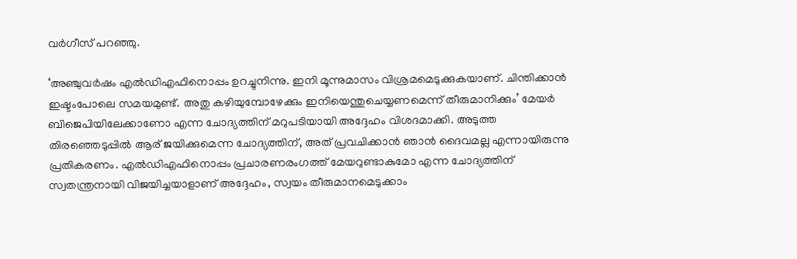വര്‍ഗീസ് പറഞ്ഞു.

‘അഞ്ചുവര്‍ഷം എല്‍ഡിഎഫിനൊപ്പം ഉറച്ചുനിന്നു. ഇനി മൂന്നുമാസം വിശ്രമമെടുക്കുകയാണ്. ചിന്തിക്കാന്‍ ഇഷ്ടംപോലെ സമയമുണ്ട്. അതു കഴിയുമ്പോഴേക്കും ഇനിയെന്തുചെയ്യണമെന്ന് തീരുമാനിക്കും’ മേയര്‍ ബിജെപിയിലേക്കാണോ എന്ന ചോദ്യത്തിന് മറുപടിയായി അദ്ദേഹം വിശദമാക്കി. അടുത്ത തിരഞ്ഞെടുപ്പില്‍ ആര് ജയിക്കുമെന്ന ചോദ്യത്തിന്, അത് പ്രവചിക്കാന്‍ ഞാന്‍ ദൈവമല്ല എന്നായിരുന്നു പ്രതികരണം. എല്‍ഡിഎഫിനൊപ്പം പ്രചാരണരംഗത്ത് മേയറുണ്ടാകുമോ എന്ന ചോദ്യത്തിന് സ്വതന്ത്രനായി വിജയിച്ചയാളാണ് അദ്ദേഹം, സ്വയം തീരുമാനമെടുക്കാം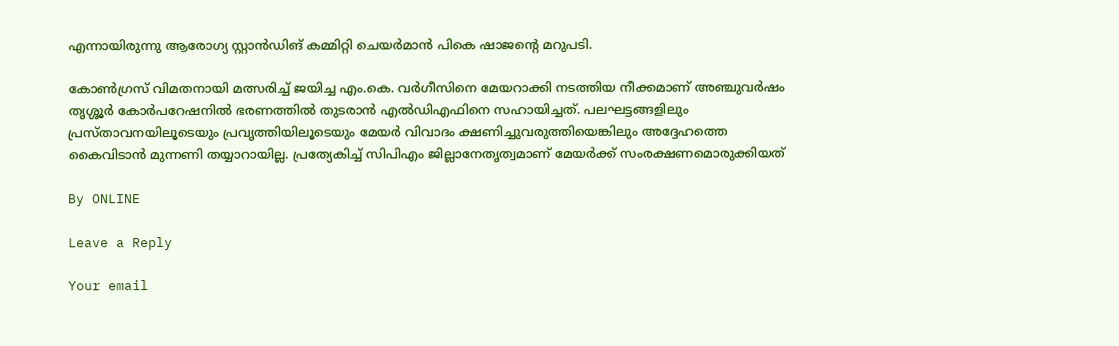എന്നായിരുന്നു ആരോഗ്യ സ്റ്റാന്‍ഡിങ് കമ്മിറ്റി ചെയര്‍മാന്‍ പികെ ഷാജന്റെ മറുപടി.

കോണ്‍ഗ്രസ് വിമതനായി മത്സരിച്ച് ജയിച്ച എം.കെ. വര്‍ഗീസിനെ മേയറാക്കി നടത്തിയ നീക്കമാണ് അഞ്ചുവര്‍ഷം തൃശ്ശൂര്‍ കോര്‍പറേഷനില്‍ ഭരണത്തില്‍ തുടരാന്‍ എല്‍ഡിഎഫിനെ സഹായിച്ചത്. പലഘട്ടങ്ങളിലും പ്രസ്താവനയിലൂടെയും പ്രവൃത്തിയിലൂടെയും മേയര്‍ വിവാദം ക്ഷണിച്ചുവരുത്തിയെങ്കിലും അദ്ദേഹത്തെ കൈവിടാന്‍ മുന്നണി തയ്യാറായില്ല. പ്രത്യേകിച്ച് സിപിഎം ജില്ലാനേതൃത്വമാണ് മേയര്‍ക്ക് സംരക്ഷണമൊരുക്കിയത്

By ONLINE

Leave a Reply

Your email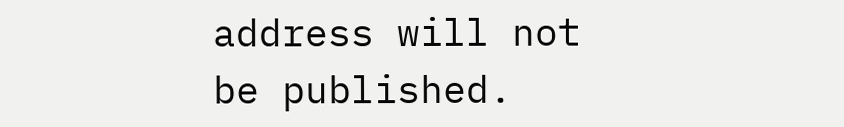address will not be published.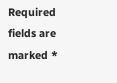Required fields are marked *